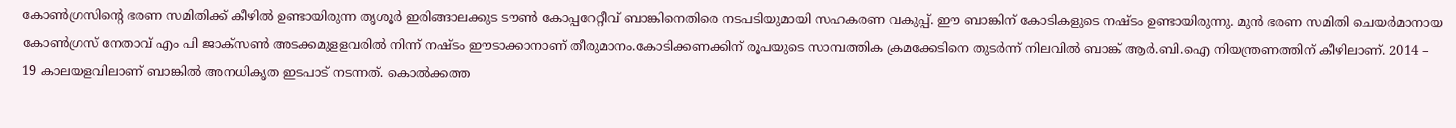കോൺഗ്രസിൻ്റെ ഭരണ സമിതിക്ക് കീഴിൽ ഉണ്ടായിരുന്ന തൃശൂർ ഇരിങ്ങാലക്കുട ടൗൺ കോപ്പറേറ്റീവ് ബാങ്കിനെതിരെ നടപടിയുമായി സഹകരണ വകുപ്പ്. ഈ ബാങ്കിന് കോടികളുടെ നഷ്ടം ഉണ്ടായിരുന്നു. മുൻ ഭരണ സമിതി ചെയർമാനായ കോൺഗ്രസ് നേതാവ് എം പി ജാക്സൺ അടക്കമുളളവരിൽ നിന്ന് നഷ്ടം ഈടാക്കാനാണ് തീരുമാനം.കോടിക്കണക്കിന് രൂപയുടെ സാമ്പത്തിക ക്രമക്കേടിനെ തുടർന്ന് നിലവിൽ ബാങ്ക് ആർ.ബി.ഐ നിയന്ത്രണത്തിന് കീഴിലാണ്. 2014 – 19 കാലയളവിലാണ് ബാങ്കിൽ അനധികൃത ഇടപാട് നടന്നത്. കൊൽക്കത്ത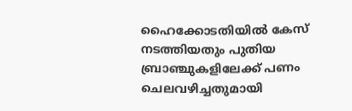ഹൈക്കോടതിയിൽ കേസ് നടത്തിയതും പുതിയ ബ്രാഞ്ചുകളിലേക്ക് പണം ചെലവഴിച്ചതുമായി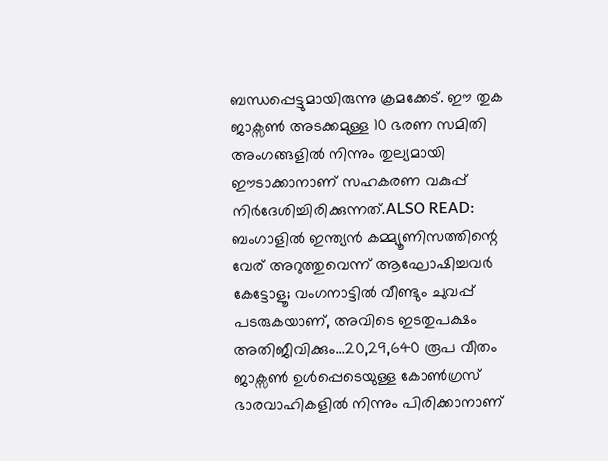ബന്ധപ്പെട്ടുമായിരുന്നു ക്രമക്കേട്. ഈ തുക ജാക്സൺ അടക്കമുള്ള 10 ഭരണ സമിതി അംഗങ്ങളിൽ നിന്നും തുല്യമായി ഈടാക്കാനാണ് സഹകരണ വകുപ്പ് നിർദേശിച്ചിരിക്കുന്നത്.ALSO READ: ബംഗാളിൽ ഇന്ത്യൻ കമ്മ്യൂണിസത്തിന്റെ വേര് അറുത്തുവെന്ന് ആഘോഷിച്ചവർ കേട്ടോളൂ; വംഗനാട്ടിൽ വീണ്ടും ചുവപ്പ് പടരുകയാണ്, അവിടെ ഇടതുപക്ഷം അതിജീവിക്കും…20,29,640 രൂപ വീതം ജാക്സൺ ഉൾപ്പെടെയുള്ള കോൺഗ്രസ് ഭാരവാഹികളിൽ നിന്നും പിരിക്കാനാണ്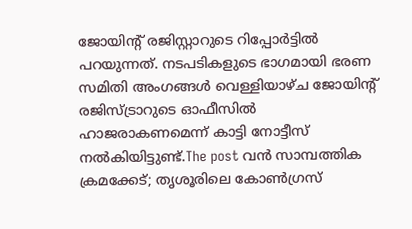ജോയിൻ്റ് രജിസ്റ്റാറുടെ റിപ്പോർട്ടിൽ പറയുന്നത്. നടപടികളുടെ ഭാഗമായി ഭരണ സമിതി അംഗങ്ങൾ വെള്ളിയാഴ്ച ജോയിന്റ് രജിസ്ട്രാറുടെ ഓഫീസിൽ ഹാജരാകണമെന്ന് കാട്ടി നോട്ടീസ് നൽകിയിട്ടുണ്ട്.The post വൻ സാമ്പത്തിക ക്രമക്കേട്; തൃശൂരിലെ കോൺഗ്രസ്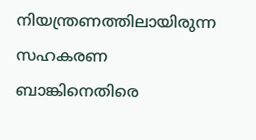നിയന്ത്രണത്തിലായിരുന്ന സഹകരണ ബാങ്കിനെതിരെ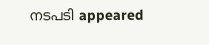നടപടി appeared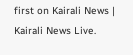first on Kairali News | Kairali News Live.